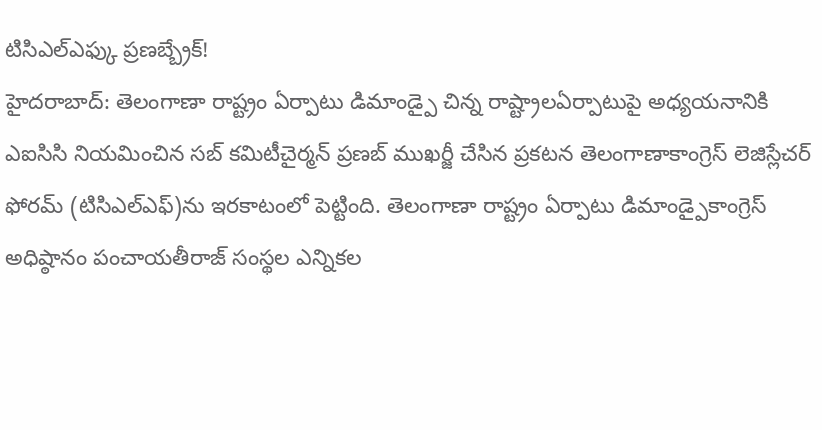టిసిఎల్ఎఫ్కు ప్రణబ్బ్రేక్!
హైదరాబాద్: తెలంగాణా రాష్ట్రం ఏర్పాటు డిమాండ్పై చిన్న రాష్ట్రాలఏర్పాటుపై అధ్యయనానికి ఎఐసిసి నియమించిన సబ్ కమిటీచైర్మన్ ప్రణబ్ ముఖర్జీ చేసిన ప్రకటన తెలంగాణాకాంగ్రెస్ లెజిస్లేచర్ ఫోరమ్ (టిసిఎల్ఎఫ్)ను ఇరకాటంలో పెట్టింది. తెలంగాణా రాష్ట్రం ఏర్పాటు డిమాండ్పైకాంగ్రెస్ అధిష్ఠానం పంచాయతీరాజ్ సంస్థల ఎన్నికల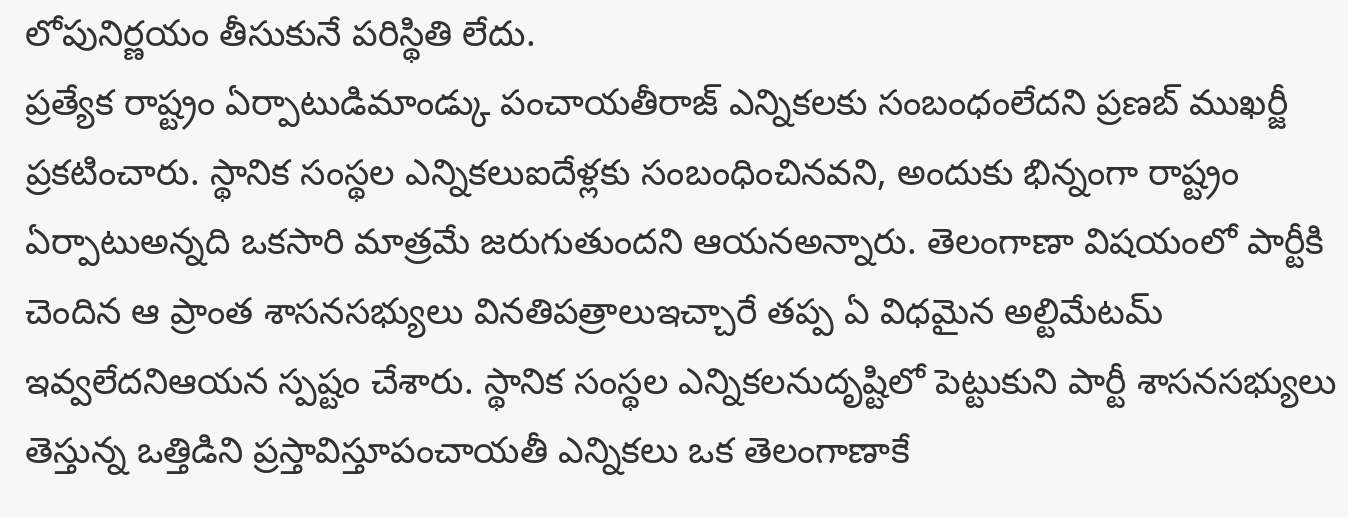లోపునిర్ణయం తీసుకునే పరిస్థితి లేదు.
ప్రత్యేక రాష్ట్రం ఏర్పాటుడిమాండ్కు పంచాయతీరాజ్ ఎన్నికలకు సంబంధంలేదని ప్రణబ్ ముఖర్జీ ప్రకటించారు. స్థానిక సంస్థల ఎన్నికలుఐదేళ్లకు సంబంధించినవని, అందుకు భిన్నంగా రాష్ట్రం ఏర్పాటుఅన్నది ఒకసారి మాత్రమే జరుగుతుందని ఆయనఅన్నారు. తెలంగాణా విషయంలో పార్టీకి చెందిన ఆ ప్రాంత శాసనసభ్యులు వినతిపత్రాలుఇచ్చారే తప్ప ఏ విధమైన అల్టిమేటమ్ ఇవ్వలేదనిఆయన స్పష్టం చేశారు. స్థానిక సంస్థల ఎన్నికలనుదృష్టిలో పెట్టుకుని పార్టీ శాసనసభ్యులు తెస్తున్న ఒత్తిడిని ప్రస్తావిస్తూపంచాయతీ ఎన్నికలు ఒక తెలంగాణాకే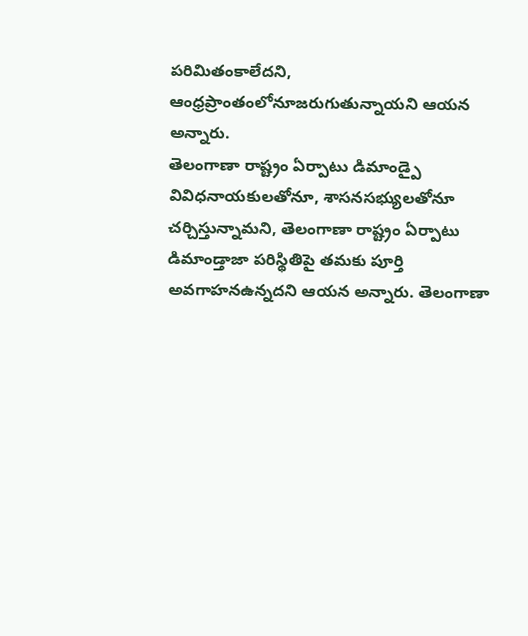పరిమితంకాలేదని, ఆంధ్రప్రాంతంలోనూజరుగుతున్నాయని ఆయన అన్నారు.
తెలంగాణా రాష్ట్రం ఏర్పాటు డిమాండ్పై వివిధనాయకులతోనూ, శాసనసభ్యులతోనూ చర్చిస్తున్నామని, తెలంగాణా రాష్ట్రం ఏర్పాటు డిమాండ్తాజా పరిస్థితిపై తమకు పూర్తి అవగాహనఉన్నదని ఆయన అన్నారు. తెలంగాణా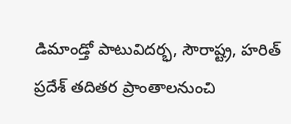డిమాండ్తో పాటువిదర్భ, సౌరాష్ట్ర, హరిత్ ప్రదేశ్ తదితర ప్రాంతాలనుంచి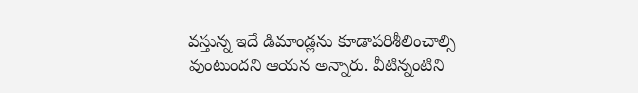వస్తున్న ఇదే డిమాండ్లను కూడాపరిశీలించాల్సి వుంటుందని ఆయన అన్నారు. వీటిన్నంటిని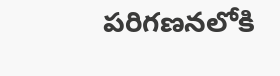పరిగణనలోకి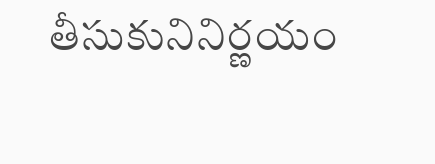తీసుకునినిర్ణయం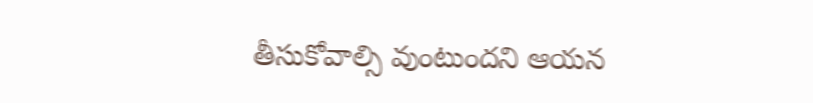తీసుకోవాల్సి వుంటుందని ఆయన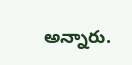అన్నారు.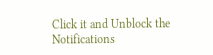Click it and Unblock the Notifications